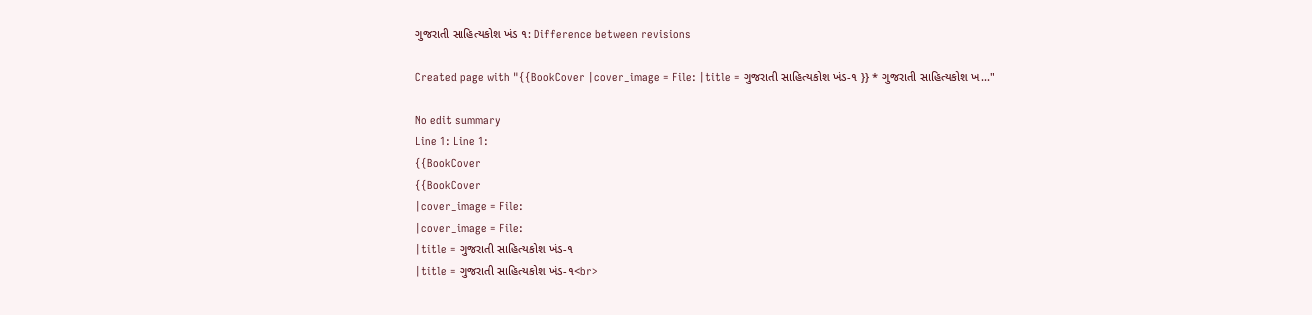ગુજરાતી સાહિત્યકોશ ખંડ ૧: Difference between revisions

Created page with "{{BookCover |cover_image = File: |title = ગુજરાતી સાહિત્યકોશ ખંડ-૧ }} * ગુજરાતી સાહિત્યકોશ ખ..."

No edit summary
Line 1: Line 1:
{{BookCover
{{BookCover
|cover_image = File:
|cover_image = File:
|title = ગુજરાતી સાહિત્યકોશ ખંડ-૧
|title = ગુજરાતી સાહિત્યકોશ ખંડ-૧<br>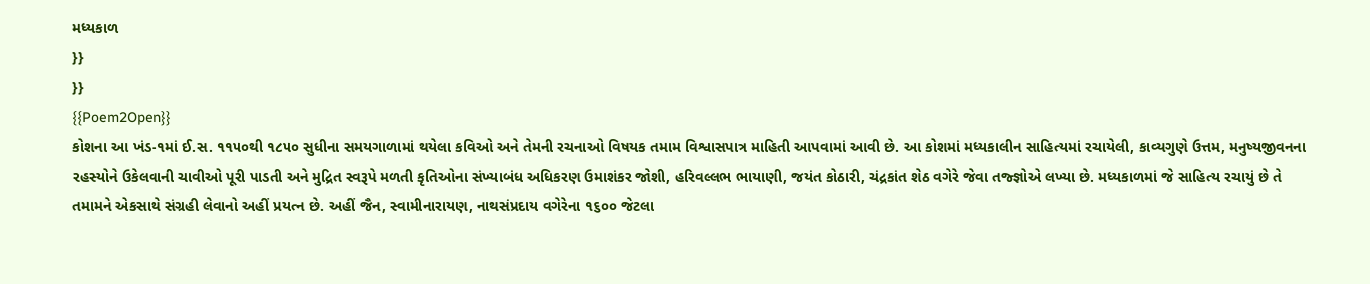મધ્યકાળ
}}
}}
{{Poem2Open}}
કોશના આ ખંડ-૧માં ઈ.સ. ૧૧૫૦થી ૧૮૫૦ સુધીના સમયગાળામાં થયેલા કવિઓ અને તેમની રચનાઓ વિષયક તમામ વિશ્વાસપાત્ર માહિતી આપવામાં આવી છે. આ કોશમાં મધ્યકાલીન સાહિત્યમાં રચાયેલી, કાવ્યગુણે ઉત્તમ, મનુષ્યજીવનના રહસ્યોને ઉકેલવાની ચાવીઓ પૂરી પાડતી અને મુદ્રિત સ્વરૂપે મળતી કૃતિઓના સંખ્યાબંધ અધિકરણ ઉમાશંકર જોશી, હરિવલ્લભ ભાયાણી, જયંત કોઠારી, ચંદ્રકાંત શેઠ વગેરે જેવા તજ્જ્ઞોએ લખ્યા છે. મધ્યકાળમાં જે સાહિત્ય રચાયું છે તે તમામને એકસાથે સંગ્રહી લેવાનો અહીં પ્રયત્ન છે. અહીં જૈન, સ્વામીનારાયણ, નાથસંપ્રદાય વગેરેના ૧૬૦૦ જેટલા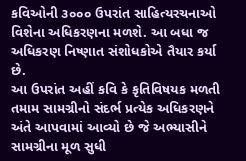કવિઓની ૩૦૦૦ ઉપરાંત સાહિત્યરચનાઓ વિશેના અધિકરણના મળશે. આ બધા જ અધિકરણ નિષ્ણાત સંશોધકોએ તૈયાર કર્યા છે.
આ ઉપરાંત અહીં કવિ કે કૃતિવિષયક મળતી તમામ સામગ્રીનો સંદર્ભ પ્રત્યેક અધિકરણને અંતે આપવામાં આવ્યો છે જે અભ્યાસીને સામગ્રીના મૂળ સુધી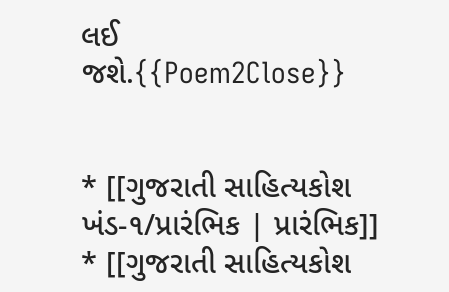લઈ જશે.{{Poem2Close}}


* [[ગુજરાતી સાહિત્યકોશ ખંડ-૧/પ્રારંભિક | પ્રારંભિક]]
* [[ગુજરાતી સાહિત્યકોશ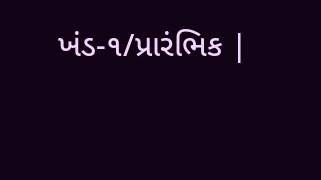ખંડ-૧/પ્રારંભિક |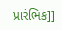પ્રારંભિક]]